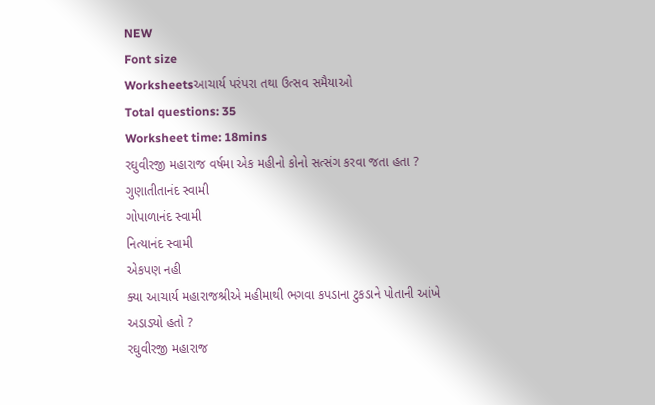NEW
Font size
Worksheetsઆચાર્ય પરંપરા તથા ઉત્સવ સમૈયાઓ
Total questions: 35
Worksheet time: 18mins
રઘુવીરજી મહારાજ વર્ષમા એક મહીનો કોનો સત્સંગ કરવા જતા હતા ?
ગુણાતીતાનંદ સ્વામી
ગોપાળાનંદ સ્વામી
નિત્યાનંદ સ્વામી
એકપણ નહી
ક્યા આચાર્ય મહારાજશ્રીએ મહીમાથી ભગવા કપડાના ટુકડાને પોતાની આંખે અડાડ્યો હતો ?
રઘુવીરજી મહારાજ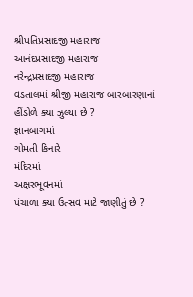શ્રીપતિપ્રસાદજી મહારાજ
આનંદપ્રસાદજી મહારાજ
નરેન્દ્રપ્રસાદજી મહારાજ
વડતાલમાં શ્રીજી મહારાજ બારબારણાનાં હીંડોળે ક્યા ઝુલ્યા છે ?
જ્ઞાનબાગમાં
ગોમતી કિનારે
મંદિરમાં
અક્ષરભૂવનમાં
પંચાળા ક્યા ઉત્સવ માટે જાણીતું છે ?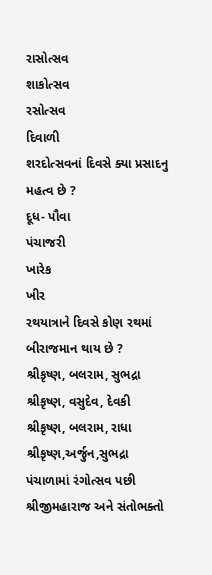રાસોત્સવ
શાકોત્સવ
રસોત્સવ
દિવાળી
શરદોત્સવનાં દિવસે ક્યા પ્રસાદનુ મહત્વ છે ?
દૂધ- પૌવા
પંચાજરી
ખારેક
ખીર
રથયાત્રાને દિવસે કોણ રથમાં બીરાજમાન થાય છે ?
શ્રીકૃષ્ણ, બલરામ, સુભદ્રા
શ્રીકૃષ્ણ, વસુદેવ, દેવકી
શ્રીકૃષ્ણ, બલરામ, રાધા
શ્રીકૃષ્ણ,અર્જુન,સુભદ્રા
પંચાળામાં રંગોત્સવ પછી શ્રીજીમહારાજ અને સંતોભક્તો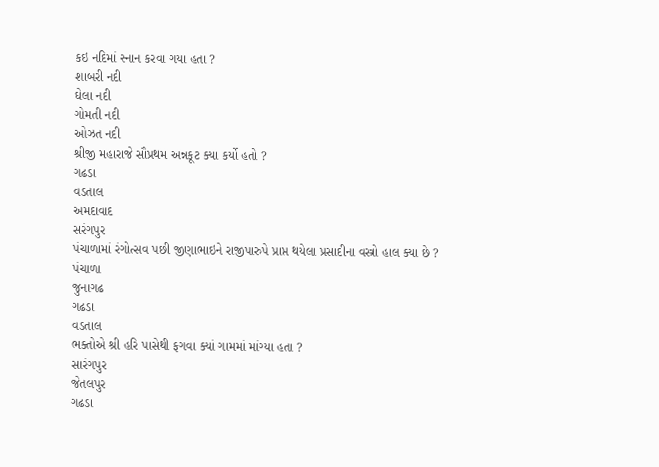કઇ નદિમાં સ્નાન કરવા ગયા હતા ?
શાબરી નદી
ઘેલા નદી
ગોમતી નદી
ઓઝત નદી
શ્રીજી મહારાજે સૌપ્રથમ અન્નકૂટ ક્યા કર્યો હતો ?
ગઢડા
વડતાલ
અમદાવાદ
સરંગપુર
પંચાળામાં રંગોત્સવ પછી જીણાભાઇને રાજીપારુપે પ્રાપ્ત થયેલા પ્રસાદીના વસ્ત્રો હાલ ક્યા છે ?
પંચાળા
જુનાગઢ
ગઢડા
વડતાલ
ભક્તોએ શ્રી હરિ પાસેથી ફગવા ક્યાં ગામમાં માંગ્યા હતા ?
સારંગપુર
જેતલપુર
ગઢડા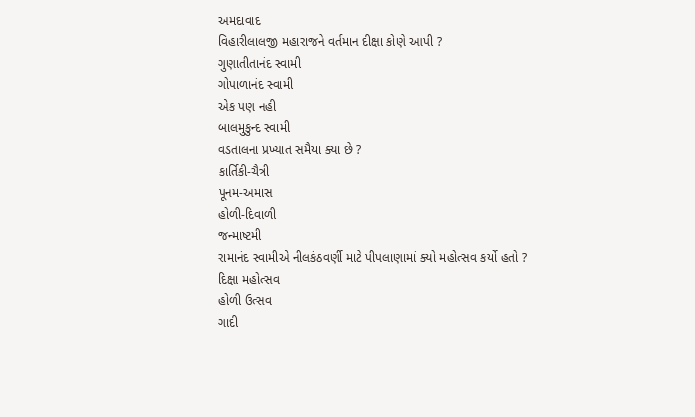અમદાવાદ
વિહારીલાલજી મહારાજને વર્તમાન દીક્ષા કોણે આપી ?
ગુણાતીતાનંદ સ્વામી
ગોપાળાનંદ સ્વામી
એક પણ નહી
બાલમુકુન્દ સ્વામી
વડતાલના પ્રખ્યાત સમૈયા ક્યા છે ?
કાર્તિકી-ચૈત્રી
પૂનમ-અમાસ
હોળી-દિવાળી
જન્માષ્ટમી
રામાનંદ સ્વામીએ નીલકંઠવર્ણી માટે પીપલાણામાં ક્યો મહોત્સવ કર્યો હતો ?
દિક્ષા મહોત્સવ
હોળી ઉત્સવ
ગાદી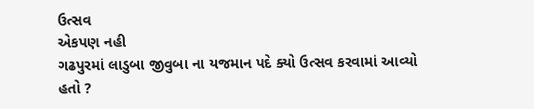ઉત્સવ
એકપણ નહી
ગઢપુરમાં લાડુબા જીવુબા ના યજમાન પદે ક્યો ઉત્સવ કરવામાં આવ્યો હતો ?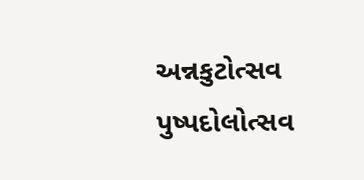અન્નકુટોત્સવ
પુષ્પદોલોત્સવ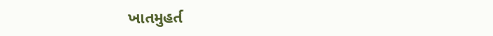ખાતમુહર્ત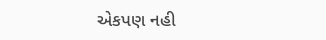એકપણ નહી